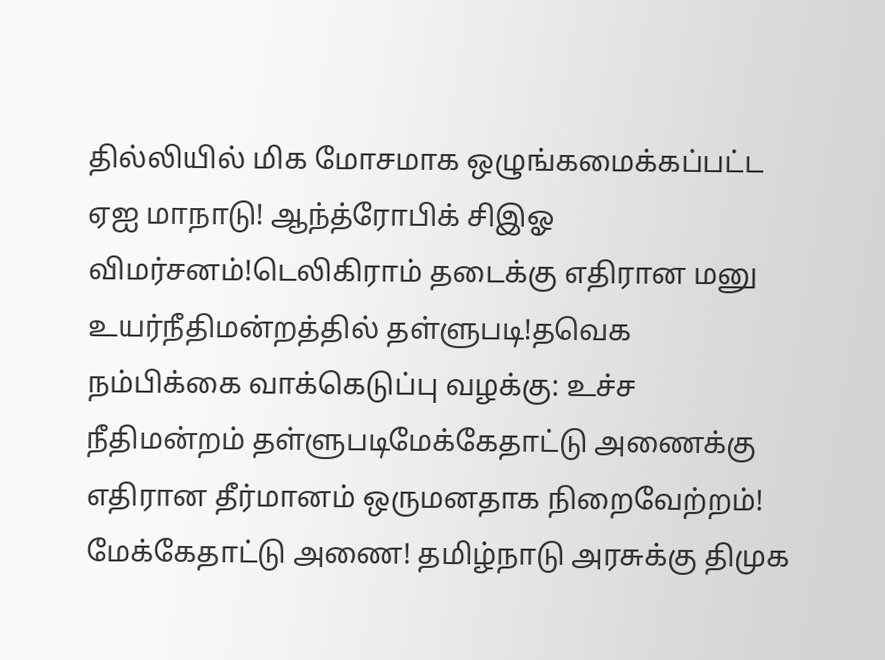தில்லியில் மிக மோசமாக ஒழுங்கமைக்கப்பட்ட ஏஐ மாநாடு! ஆந்த்ரோபிக் சிஇஓ விமர்சனம்!டெலிகிராம் தடைக்கு எதிரான மனு உயர்நீதிமன்றத்தில் தள்ளுபடி!தவெக நம்பிக்கை வாக்கெடுப்பு வழக்கு: உச்ச நீதிமன்றம் தள்ளுபடிமேக்கேதாட்டு அணைக்கு எதிரான தீர்மானம் ஒருமனதாக நிறைவேற்றம்! மேக்கேதாட்டு அணை! தமிழ்நாடு அரசுக்கு திமுக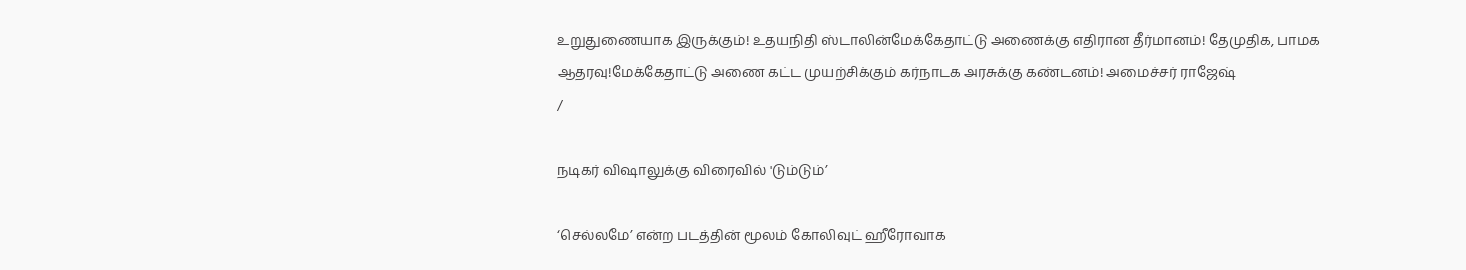உறுதுணையாக இருக்கும்! உதயநிதி ஸ்டாலின்மேக்கேதாட்டு அணைக்கு எதிரான தீர்மானம்! தேமுதிக, பாமக ஆதரவு!மேக்கேதாட்டு அணை கட்ட முயற்சிக்கும் கர்நாடக அரசுக்கு கண்டனம்! அமைச்சர் ராஜேஷ்
/

நடிகர் விஷாலுக்கு விரைவில் 'டும்டும்’

‘செல்லமே’ என்ற படத்தின் மூலம் கோலிவுட் ஹீரோவாக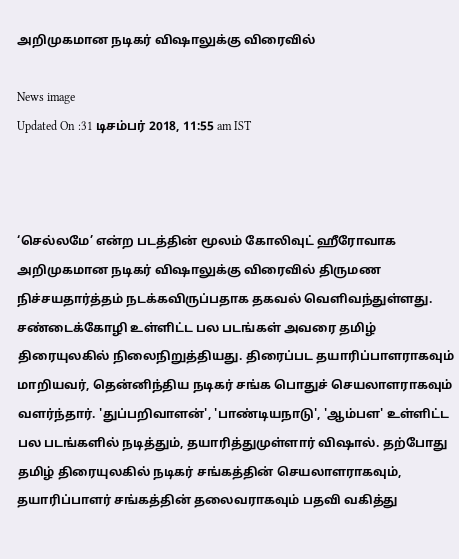அறிமுகமான நடிகர் விஷாலுக்கு விரைவில்

News image
Updated On :31 டிசம்பர் 2018, 11:55 am IST



‘செல்லமே’ என்ற படத்தின் மூலம் கோலிவுட் ஹீரோவாக அறிமுகமான நடிகர் விஷாலுக்கு விரைவில் திருமண நிச்சயதார்த்தம் நடக்கவிருப்பதாக தகவல் வெளிவந்துள்ளது. சண்டைக்கோழி உள்ளிட்ட பல படங்கள் அவரை தமிழ் திரையுலகில் நிலைநிறுத்தியது. திரைப்பட தயாரிப்பாளராகவும் மாறியவர், தென்னிந்திய நடிகர் சங்க பொதுச் செயலாளராகவும் வளர்ந்தார். 'துப்பறிவாளன்', 'பாண்டியநாடு', 'ஆம்பள' உள்ளிட்ட பல படங்களில் நடித்தும், தயாரித்துமுள்ளார் விஷால். தற்போது தமிழ் திரையுலகில் நடிகர் சங்கத்தின் செயலாளராகவும், தயாரிப்பாளர் சங்கத்தின் தலைவராகவும் பதவி வகித்து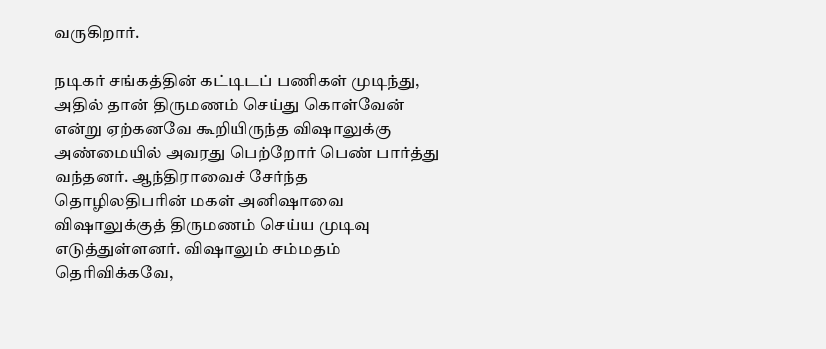வருகிறார்.

நடிகர் சங்கத்தின் கட்டிடப் பணிகள் முடிந்து, அதில் தான் திருமணம் செய்து கொள்வேன் என்று ஏற்கனவே கூறியிருந்த விஷாலுக்கு அண்மையில் அவரது பெற்றோர் பெண் பார்த்து வந்தனர். ஆந்திராவைச் சேர்ந்த தொழிலதிபரின் மகள் அனிஷாவை விஷாலுக்குத் திருமணம் செய்ய முடிவு எடுத்துள்ளனர். விஷாலும் சம்மதம் தெரிவிக்கவே,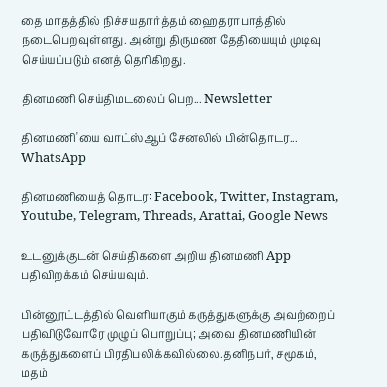தை மாதத்தில் நிச்சயதார்த்தம் ஹைதராபாத்தில் நடைபெறவுள்ளது. அன்று திருமண தேதியையும் முடிவு செய்யப்படும் எனத் தெரிகிறது.

தினமணி செய்திமடலைப் பெற... Newsletter

தினமணி'யை வாட்ஸ்ஆப் சேனலில் பின்தொடர... WhatsApp

தினமணியைத் தொடர: Facebook, Twitter, Instagram, Youtube, Telegram, Threads, Arattai, Google News

உடனுக்குடன் செய்திகளை அறிய தினமணி App பதிவிறக்கம் செய்யவும்.

பின்னூட்டத்தில் வெளியாகும் கருத்துகளுக்கு அவற்றைப் பதிவிடுவோரே முழுப் பொறுப்பு; அவை தினமணியின் கருத்துகளைப் பிரதிபலிக்கவில்லை.தனிநபர், சமூகம், மதம்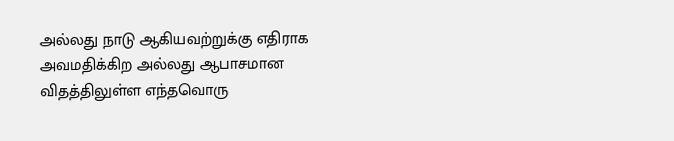அல்லது நாடு ஆகியவற்றுக்கு எதிராக அவமதிக்கிற அல்லது ஆபாசமான விதத்திலுள்ள எந்தவொரு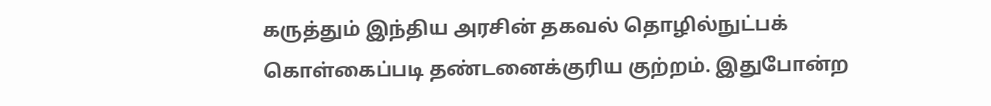கருத்தும் இந்திய அரசின் தகவல் தொழில்நுட்பக் கொள்கைப்படி தண்டனைக்குரிய குற்றம். இதுபோன்ற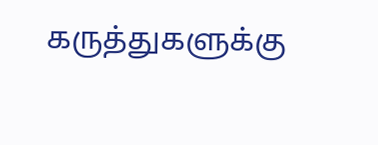கருத்துகளுக்கு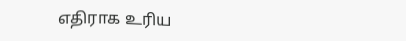எதிராக உரிய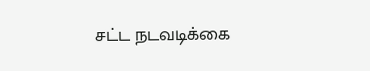சட்ட நடவடிக்கை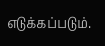எடுக்கப்படும்.